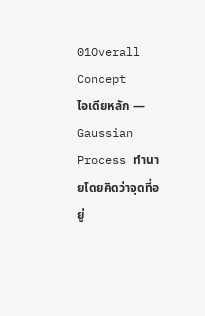01Overall Concept
ไอเดียหลัก — Gaussian Process ทำนายโดยคิดว่าจุดที่อยู่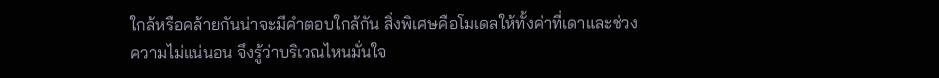ใกล้หรือคล้ายกันน่าจะมีคำตอบใกล้กัน สิ่งพิเศษคือโมเดลให้ทั้งค่าที่เดาและช่วงความไม่แน่นอน จึงรู้ว่าบริเวณไหนมั่นใจ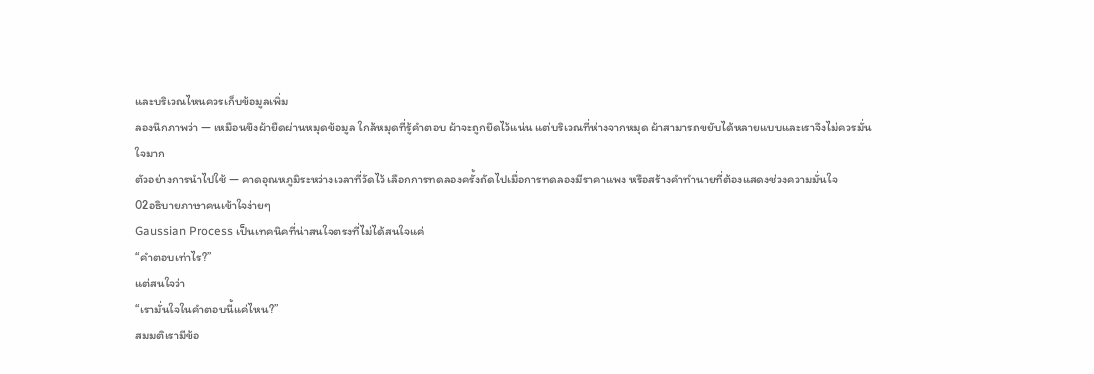และบริเวณไหนควรเก็บข้อมูลเพิ่ม
ลองนึกภาพว่า — เหมือนขึงผ้ายืดผ่านหมุดข้อมูล ใกล้หมุดที่รู้คำตอบ ผ้าจะถูกยึดไว้แน่น แต่บริเวณที่ห่างจากหมุด ผ้าสามารถขยับได้หลายแบบและเราจึงไม่ควรมั่นใจมาก
ตัวอย่างการนำไปใช้ — คาดอุณหภูมิระหว่างเวลาที่วัดไว้ เลือกการทดลองครั้งถัดไปเมื่อการทดลองมีราคาแพง หรือสร้างคำทำนายที่ต้องแสดงช่วงความมั่นใจ
02อธิบายภาษาคนเข้าใจง่ายๆ
Gaussian Process เป็นเทคนิคที่น่าสนใจตรงที่ไม่ได้สนใจแค่
“คำตอบเท่าไร?”
แต่สนใจว่า
“เรามั่นใจในคำตอบนี้แค่ไหน?”
สมมติเรามีข้อ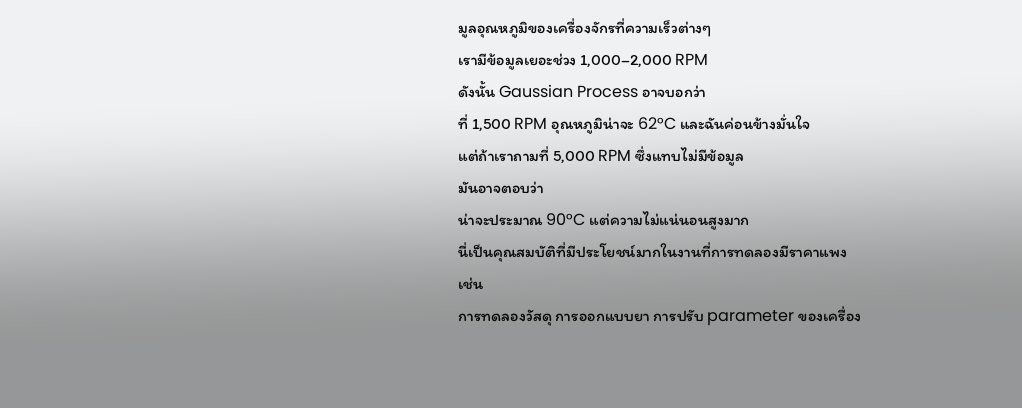มูลอุณหภูมิของเครื่องจักรที่ความเร็วต่างๆ
เรามีข้อมูลเยอะช่วง 1,000–2,000 RPM
ดังนั้น Gaussian Process อาจบอกว่า
ที่ 1,500 RPM อุณหภูมิน่าจะ 62°C และฉันค่อนข้างมั่นใจ
แต่ถ้าเราถามที่ 5,000 RPM ซึ่งแทบไม่มีข้อมูล
มันอาจตอบว่า
น่าจะประมาณ 90°C แต่ความไม่แน่นอนสูงมาก
นี่เป็นคุณสมบัติที่มีประโยชน์มากในงานที่การทดลองมีราคาแพง
เช่น
การทดลองวัสดุ การออกแบบยา การปรับ parameter ของเครื่อง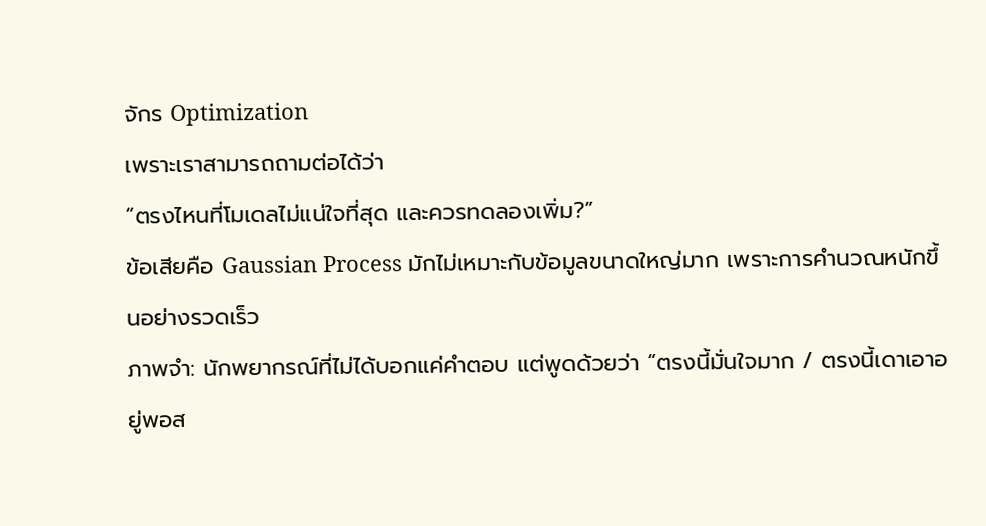จักร Optimization
เพราะเราสามารถถามต่อได้ว่า
“ตรงไหนที่โมเดลไม่แน่ใจที่สุด และควรทดลองเพิ่ม?”
ข้อเสียคือ Gaussian Process มักไม่เหมาะกับข้อมูลขนาดใหญ่มาก เพราะการคำนวณหนักขึ้นอย่างรวดเร็ว
ภาพจำ: นักพยากรณ์ที่ไม่ได้บอกแค่คำตอบ แต่พูดด้วยว่า “ตรงนี้มั่นใจมาก / ตรงนี้เดาเอาอยู่พอส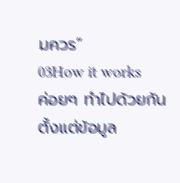มควร”
03How it works
ค่อยๆ ทำไปด้วยกัน ตั้งแต่ข้อมูล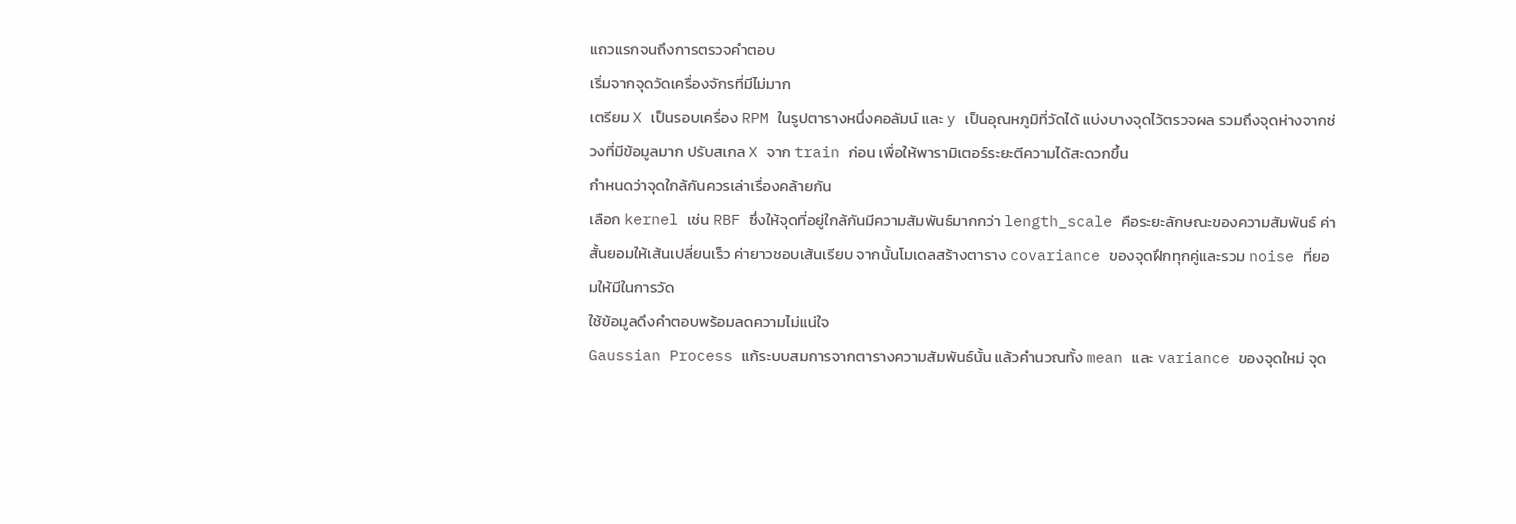แถวแรกจนถึงการตรวจคำตอบ
เริ่มจากจุดวัดเครื่องจักรที่มีไม่มาก
เตรียม X เป็นรอบเครื่อง RPM ในรูปตารางหนึ่งคอลัมน์ และ y เป็นอุณหภูมิที่วัดได้ แบ่งบางจุดไว้ตรวจผล รวมถึงจุดห่างจากช่วงที่มีข้อมูลมาก ปรับสเกล X จาก train ก่อน เพื่อให้พารามิเตอร์ระยะตีความได้สะดวกขึ้น
กำหนดว่าจุดใกล้กันควรเล่าเรื่องคล้ายกัน
เลือก kernel เช่น RBF ซึ่งให้จุดที่อยู่ใกล้กันมีความสัมพันธ์มากกว่า length_scale คือระยะลักษณะของความสัมพันธ์ ค่าสั้นยอมให้เส้นเปลี่ยนเร็ว ค่ายาวชอบเส้นเรียบ จากนั้นโมเดลสร้างตาราง covariance ของจุดฝึกทุกคู่และรวม noise ที่ยอมให้มีในการวัด
ใช้ข้อมูลดึงคำตอบพร้อมลดความไม่แน่ใจ
Gaussian Process แก้ระบบสมการจากตารางความสัมพันธ์นั้น แล้วคำนวณทั้ง mean และ variance ของจุดใหม่ จุด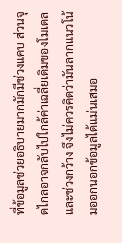ที่ข้อมูลช่วยอธิบายมากมักมีช่วงแคบ ส่วนจุดไกลอาจกลับไปใกล้ค่าเฉลี่ยเดิมของโมเดลและช่วงกว้าง จึงไม่ควรคิดว่ามันลากแนวโน้มออกนอกข้อมูลได้แม่นเสมอ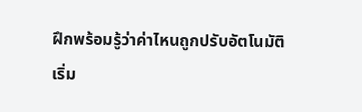ฝึกพร้อมรู้ว่าค่าไหนถูกปรับอัตโนมัติ
เริ่ม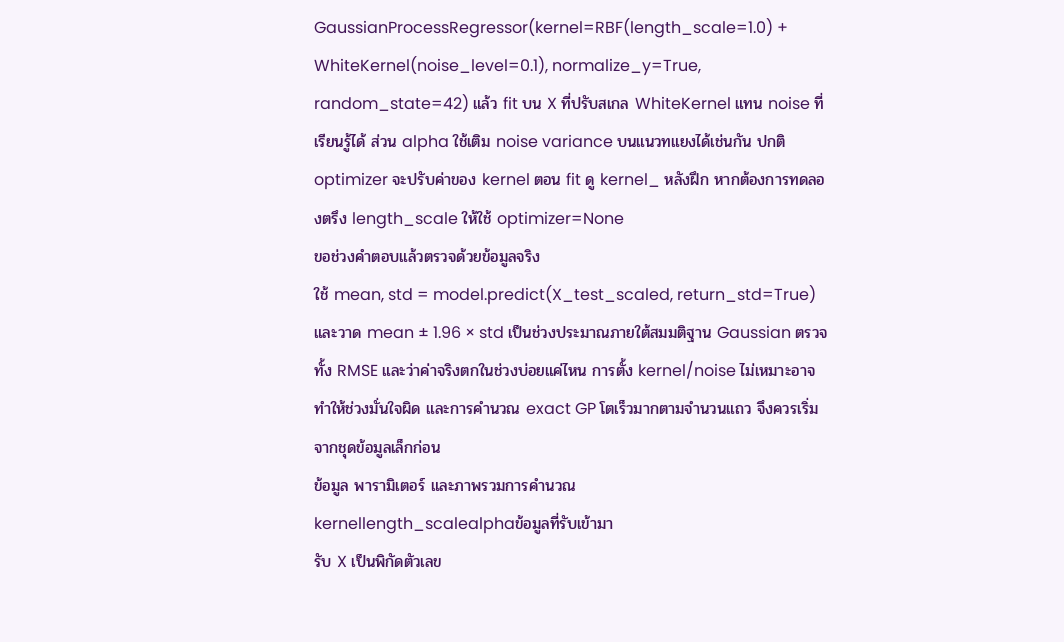GaussianProcessRegressor(kernel=RBF(length_scale=1.0) + WhiteKernel(noise_level=0.1), normalize_y=True, random_state=42) แล้ว fit บน X ที่ปรับสเกล WhiteKernel แทน noise ที่เรียนรู้ได้ ส่วน alpha ใช้เติม noise variance บนแนวทแยงได้เช่นกัน ปกติ optimizer จะปรับค่าของ kernel ตอน fit ดู kernel_ หลังฝึก หากต้องการทดลองตรึง length_scale ให้ใช้ optimizer=None
ขอช่วงคำตอบแล้วตรวจด้วยข้อมูลจริง
ใช้ mean, std = model.predict(X_test_scaled, return_std=True) และวาด mean ± 1.96 × std เป็นช่วงประมาณภายใต้สมมติฐาน Gaussian ตรวจทั้ง RMSE และว่าค่าจริงตกในช่วงบ่อยแค่ไหน การตั้ง kernel/noise ไม่เหมาะอาจทำให้ช่วงมั่นใจผิด และการคำนวณ exact GP โตเร็วมากตามจำนวนแถว จึงควรเริ่มจากชุดข้อมูลเล็กก่อน
ข้อมูล พารามิเตอร์ และภาพรวมการคำนวณ
kernellength_scalealphaข้อมูลที่รับเข้ามา
รับ X เป็นพิกัดตัวเลข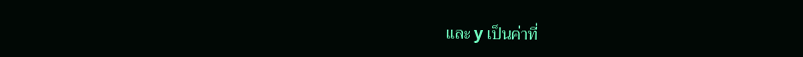และ y เป็นค่าที่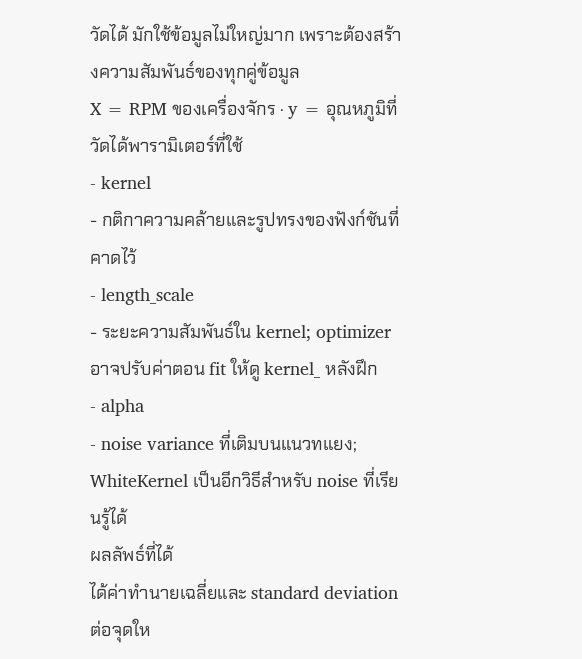วัดได้ มักใช้ข้อมูลไม่ใหญ่มาก เพราะต้องสร้างความสัมพันธ์ของทุกคู่ข้อมูล
X = RPM ของเครื่องจักร · y = อุณหภูมิที่วัดได้พารามิเตอร์ที่ใช้
- kernel
- กติกาความคล้ายและรูปทรงของฟังก์ชันที่คาดไว้
- length_scale
- ระยะความสัมพันธ์ใน kernel; optimizer อาจปรับค่าตอน fit ให้ดู kernel_ หลังฝึก
- alpha
- noise variance ที่เติมบนแนวทแยง; WhiteKernel เป็นอีกวิธีสำหรับ noise ที่เรียนรู้ได้
ผลลัพธ์ที่ได้
ได้ค่าทำนายเฉลี่ยและ standard deviation ต่อจุดให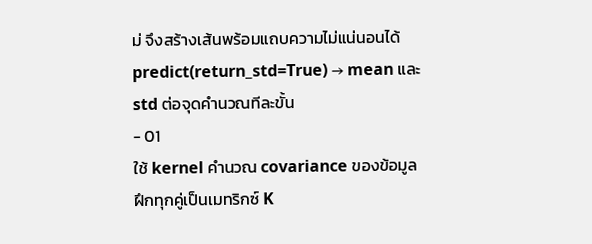ม่ จึงสร้างเส้นพร้อมแถบความไม่แน่นอนได้
predict(return_std=True) → mean และ std ต่อจุดคำนวณทีละขั้น
- 01
ใช้ kernel คำนวณ covariance ของข้อมูลฝึกทุกคู่เป็นเมทริกซ์ K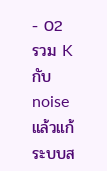- 02
รวม K กับ noise แล้วแก้ระบบส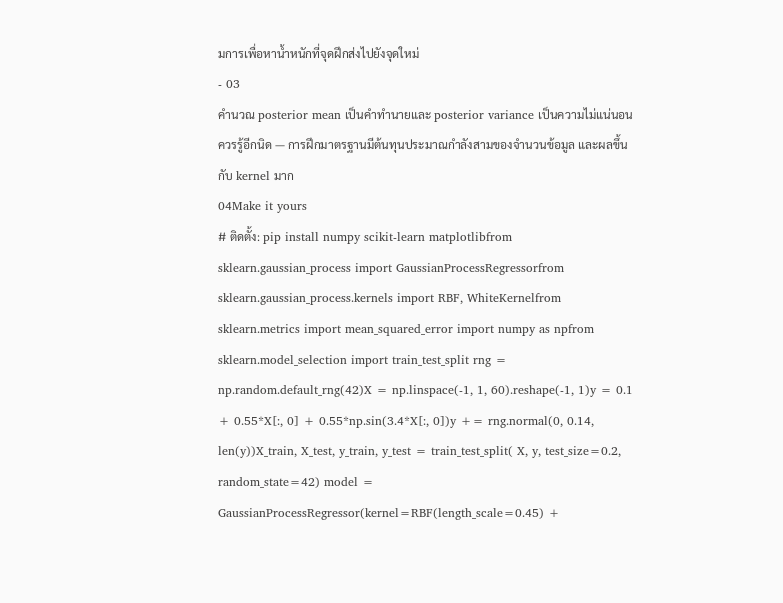มการเพื่อหาน้ำหนักที่จุดฝึกส่งไปยังจุดใหม่
- 03
คำนวณ posterior mean เป็นคำทำนายและ posterior variance เป็นความไม่แน่นอน
ควรรู้อีกนิด — การฝึกมาตรฐานมีต้นทุนประมาณกำลังสามของจำนวนข้อมูล และผลขึ้นกับ kernel มาก
04Make it yours
# ติดตั้ง: pip install numpy scikit-learn matplotlibfrom sklearn.gaussian_process import GaussianProcessRegressorfrom sklearn.gaussian_process.kernels import RBF, WhiteKernelfrom sklearn.metrics import mean_squared_error import numpy as npfrom sklearn.model_selection import train_test_split rng = np.random.default_rng(42)X = np.linspace(-1, 1, 60).reshape(-1, 1)y = 0.1 + 0.55*X[:, 0] + 0.55*np.sin(3.4*X[:, 0])y += rng.normal(0, 0.14, len(y))X_train, X_test, y_train, y_test = train_test_split( X, y, test_size=0.2, random_state=42) model = GaussianProcessRegressor(kernel=RBF(length_scale=0.45) +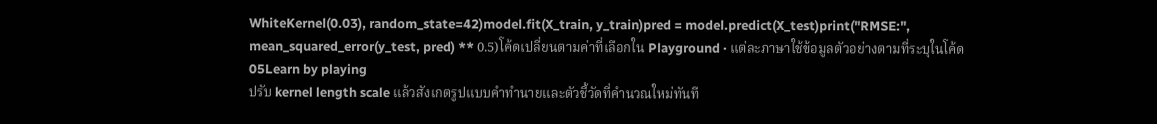WhiteKernel(0.03), random_state=42)model.fit(X_train, y_train)pred = model.predict(X_test)print("RMSE:", mean_squared_error(y_test, pred) ** 0.5)โค้ดเปลี่ยนตามค่าที่เลือกใน Playground · แต่ละภาษาใช้ข้อมูลตัวอย่างตามที่ระบุในโค้ด
05Learn by playing
ปรับ kernel length scale แล้วสังเกตรูปแบบคำทำนายและตัวชี้วัดที่คำนวณใหม่ทันที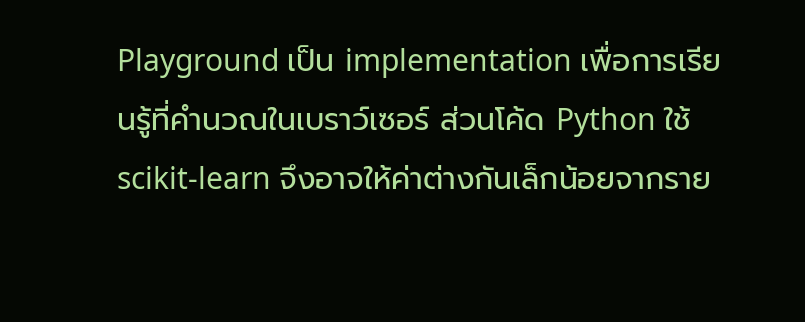Playground เป็น implementation เพื่อการเรียนรู้ที่คำนวณในเบราว์เซอร์ ส่วนโค้ด Python ใช้ scikit-learn จึงอาจให้ค่าต่างกันเล็กน้อยจากราย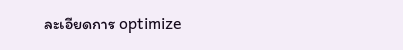ละเอียดการ optimize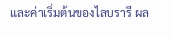และค่าเริ่มต้นของไลบรารี ผล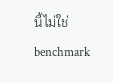นี้ไม่ใช่ benchmark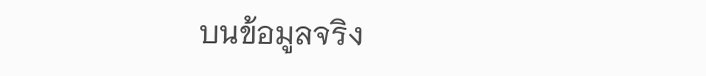บนข้อมูลจริง